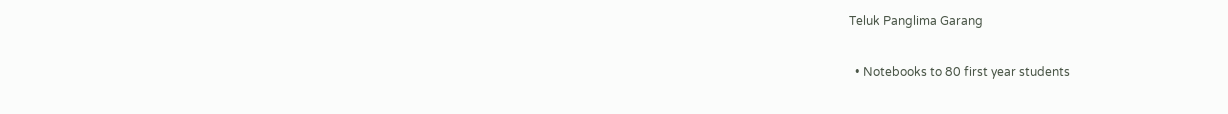Teluk Panglima Garang

  • Notebooks to 80 first year students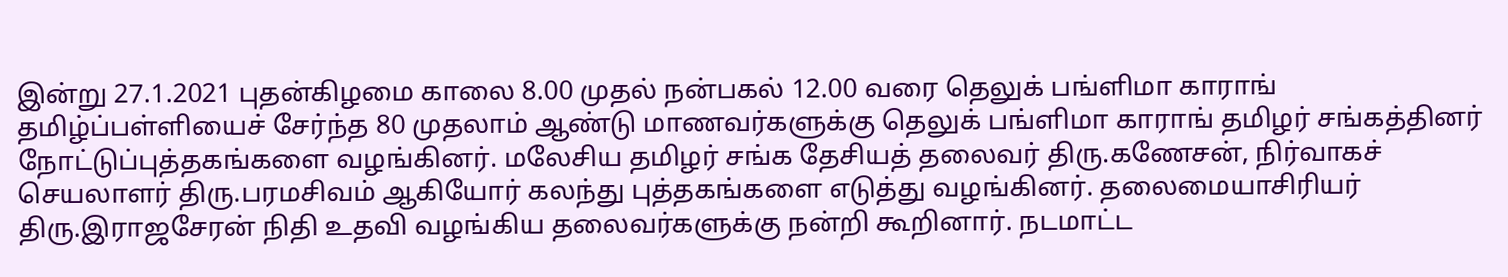இன்று 27.1.2021 புதன்கிழமை காலை 8.00 முதல் நன்பகல் 12.00 வரை தெலுக் பங்ளிமா காராங் தமிழ்ப்பள்ளியைச் சேர்ந்த 80 முதலாம் ஆண்டு மாணவர்களுக்கு தெலுக் பங்ளிமா காராங் தமிழர் சங்கத்தினர் நோட்டுப்புத்தகங்களை வழங்கினர். மலேசிய தமிழர் சங்க தேசியத் தலைவர் திரு.கணேசன், நிர்வாகச் செயலாளர் திரு.பரமசிவம் ஆகியோர் கலந்து புத்தகங்களை எடுத்து வழங்கினர். தலைமையாசிரியர் திரு.இராஜசேரன் நிதி உதவி வழங்கிய தலைவர்களுக்கு நன்றி கூறினார். நடமாட்ட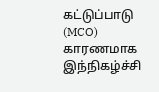கட்டுப்பாடு (MCO) காரணமாக இந்நிகழ்ச்சி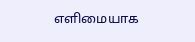எளிமையாக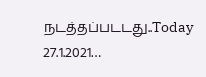நடத்தப்படடது..Today 27.1.2021…